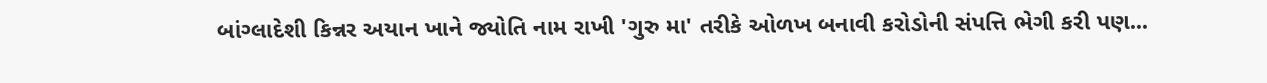બાંગ્લાદેશી કિન્નર અયાન ખાને જ્યોતિ નામ રાખી 'ગુરુ મા' તરીકે ઓળખ બનાવી કરોડોની સંપત્તિ ભેગી કરી પણ...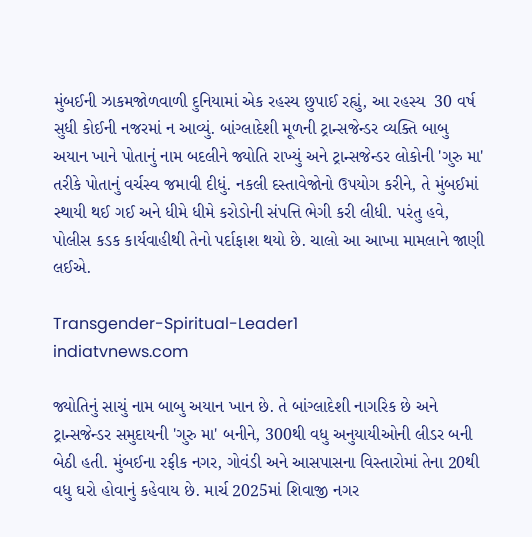મુંબઈની ઝાકમજોળવાળી દુનિયામાં એક રહસ્ય છુપાઈ રહ્યું, આ રહસ્ય  30 વર્ષ સુધી કોઈની નજરમાં ન આવ્યું. બાંગ્લાદેશી મૂળની ટ્રાન્સજેન્ડર વ્યક્તિ બાબુ અયાન ખાને પોતાનું નામ બદલીને જ્યોતિ રાખ્યું અને ટ્રાન્સજેન્ડર લોકોની 'ગુરુ મા' તરીકે પોતાનું વર્ચસ્વ જમાવી દીધું. નકલી દસ્તાવેજોનો ઉપયોગ કરીને, તે મુંબઈમાં સ્થાયી થઈ ગઈ અને ધીમે ધીમે કરોડોની સંપત્તિ ભેગી કરી લીધી. પરંતુ હવે, પોલીસ કડક કાર્યવાહીથી તેનો પર્દાફાશ થયો છે. ચાલો આ આખા મામલાને જાણી લઈએ.

Transgender-Spiritual-Leader1
indiatvnews.com

જ્યોતિનું સાચું નામ બાબુ અયાન ખાન છે. તે બાંગ્લાદેશી નાગરિક છે અને ટ્રાન્સજેન્ડર સમુદાયની 'ગુરુ મા' બનીને, 300થી વધુ અનુયાયીઓની લીડર બની બેઠી હતી. મુંબઈના રફીક નગર, ગોવંડી અને આસપાસના વિસ્તારોમાં તેના 20થી વધુ ઘરો હોવાનું કહેવાય છે. માર્ચ 2025માં શિવાજી નગર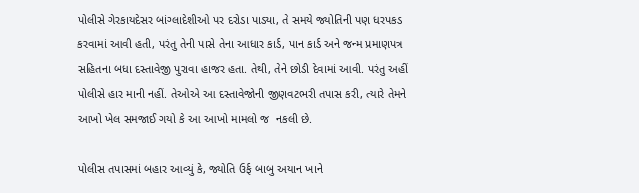પોલીસે ગેરકાયદેસર બાંગ્લાદેશીઓ પર દરોડા પાડ્યા, તે સમયે જ્યોતિની પણ ધરપકડ કરવામાં આવી હતી, પરંતુ તેની પાસે તેના આધાર કાર્ડ, પાન કાર્ડ અને જન્મ પ્રમાણપત્ર સહિતના બધા દસ્તાવેજી પુરાવા હાજર હતા. તેથી, તેને છોડી દેવામાં આવી. પરંતુ અહીં પોલીસે હાર માની નહીં. તેઓએ આ દસ્તાવેજોની જીણવટભરી તપાસ કરી, ત્યારે તેમને આખો ખેલ સમજાઈ ગયો કે આ આખો મામલો જ  નકલી છે.

પોલીસ તપાસમાં બહાર આવ્યું કે, જ્યોતિ ઉર્ફ બાબુ અયાન ખાને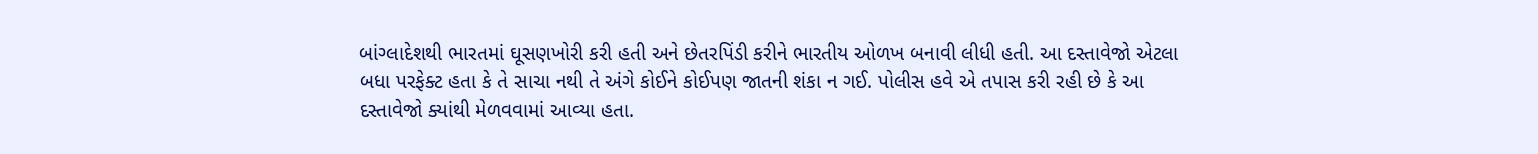બાંગ્લાદેશથી ભારતમાં ઘૂસણખોરી કરી હતી અને છેતરપિંડી કરીને ભારતીય ઓળખ બનાવી લીધી હતી. આ દસ્તાવેજો એટલા બધા પરફેક્ટ હતા કે તે સાચા નથી તે અંગે કોઈને કોઈપણ જાતની શંકા ન ગઈ. પોલીસ હવે એ તપાસ કરી રહી છે કે આ દસ્તાવેજો ક્યાંથી મેળવવામાં આવ્યા હતા.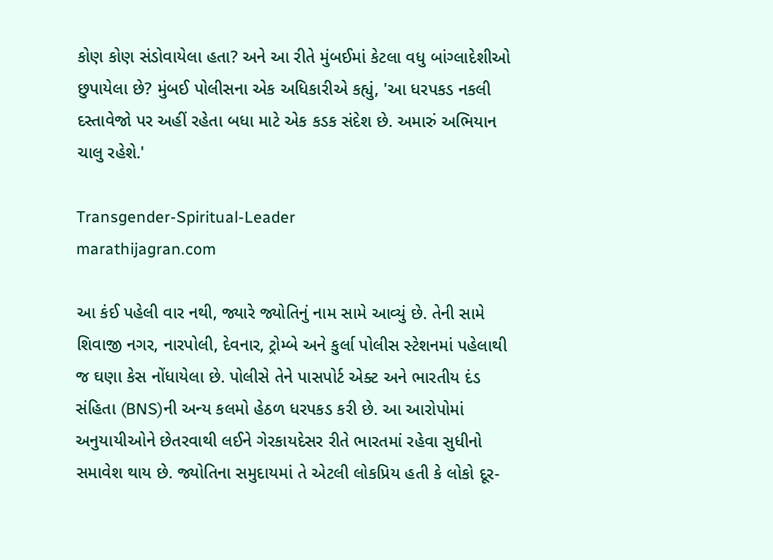કોણ કોણ સંડોવાયેલા હતા? અને આ રીતે મુંબઈમાં કેટલા વધુ બાંગ્લાદેશીઓ છુપાયેલા છે? મુંબઈ પોલીસના એક અધિકારીએ કહ્યું, 'આ ધરપકડ નકલી દસ્તાવેજો પર અહીં રહેતા બધા માટે એક કડક સંદેશ છે. અમારું અભિયાન ચાલુ રહેશે.'

Transgender-Spiritual-Leader
marathijagran.com

આ કંઈ પહેલી વાર નથી, જ્યારે જ્યોતિનું નામ સામે આવ્યું છે. તેની સામે શિવાજી નગર, નારપોલી, દેવનાર, ટ્રોમ્બે અને કુર્લા પોલીસ સ્ટેશનમાં પહેલાથી જ ઘણા કેસ નોંધાયેલા છે. પોલીસે તેને પાસપોર્ટ એક્ટ અને ભારતીય દંડ સંહિતા (BNS)ની અન્ય કલમો હેઠળ ધરપકડ કરી છે. આ આરોપોમાં અનુયાયીઓને છેતરવાથી લઈને ગેરકાયદેસર રીતે ભારતમાં રહેવા સુધીનો સમાવેશ થાય છે. જ્યોતિના સમુદાયમાં તે એટલી લોકપ્રિય હતી કે લોકો દૂર-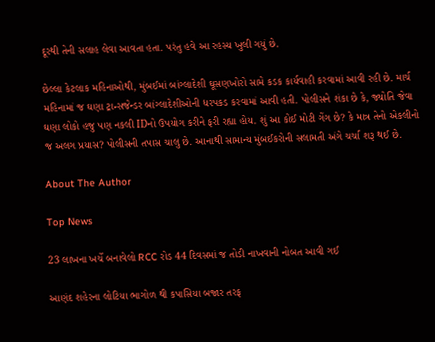દૂરથી તેની સલાહ લેવા આવતા હતા. પરંતુ હવે આ રહસ્ય ખુલી ગયું છે.

છેલ્લા કેટલાક મહિનાઓથી, મુંબઈમાં બાંગ્લાદેશી ઘૂસણખોરો સામે કડક કાર્યવાહી કરવામાં આવી રહી છે. માર્ચ મહિનામાં જ ઘણા ટ્રાન્સજેન્ડર બાંગ્લાદેશીઓની ધરપકડ કરવામાં આવી હતી. પોલીસને શંકા છે કે, જ્યોતિ જેવા ઘણા લોકો હજુ પણ નકલી IDનો ઉપયોગ કરીને ફરી રહ્યા હોય. શું આ કોઈ મોટી ગેંગ છે? કે માત્ર તેનો એકલીનો જ અલગ પ્રયાસ? પોલીસની તપાસ ચાલુ છે. આનાથી સામાન્ય મુંબઈકરોની સલામતી અંગે ચર્ચા શરૂ થઈ છે.

About The Author

Top News

23 લાખના ખર્ચે બનાવેલો RCC રોડ 44 દિવસમાં જ તોડી નાખવાની નોબત આવી ગઈ

આણંદ શહેરના લોટિયા ભાગોળ થી કપાસિયા બજાર તરફ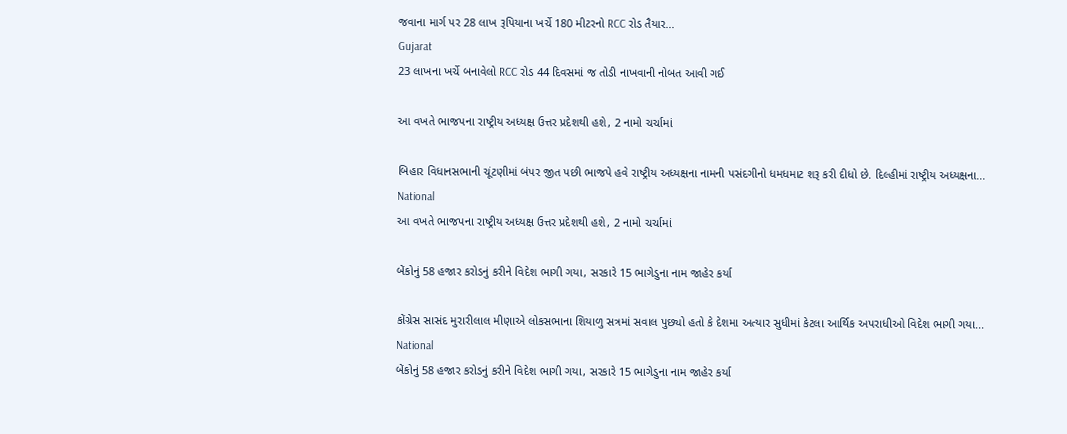જવાના માર્ગ પર 28 લાખ રૂપિયાના ખર્ચે 180 મીટરનો RCC રોડ તૈયાર...
Gujarat
23 લાખના ખર્ચે બનાવેલો RCC રોડ 44 દિવસમાં જ તોડી નાખવાની નોબત આવી ગઈ

આ વખતે ભાજપના રાષ્ટ્રીય અધ્યક્ષ ઉત્તર પ્રદેશથી હશે, 2 નામો ચર્ચામાં

બિહાર વિધાનસભાની ચૂંટણીમાં બંપર જીત પછી ભાજપે હવે રાષ્ટ્રીય અધ્યક્ષના નામની પસંદગીનો ધમધમાટ શરૂ કરી દીધો છે. દિલ્હીમાં રાષ્ટ્રીય અધ્યક્ષના...
National
આ વખતે ભાજપના રાષ્ટ્રીય અધ્યક્ષ ઉત્તર પ્રદેશથી હશે, 2 નામો ચર્ચામાં

બેંકોનું 58 હજાર કરોડનું કરીને વિદેશ ભાગી ગયા, સરકારે 15 ભાગેડુના નામ જાહેર કર્યા

કોંગ્રેસ સાસંદ મુરારીલાલ મીણાએ લોકસભાના શિયાળુ સત્રમાં સવાલ પુછ્યો હતો કે દેશમા અત્યાર સુધીમાં કેટલા આર્થિક અપરાધીઓ વિદેશ ભાગી ગયા...
National
બેંકોનું 58 હજાર કરોડનું કરીને વિદેશ ભાગી ગયા, સરકારે 15 ભાગેડુના નામ જાહેર કર્યા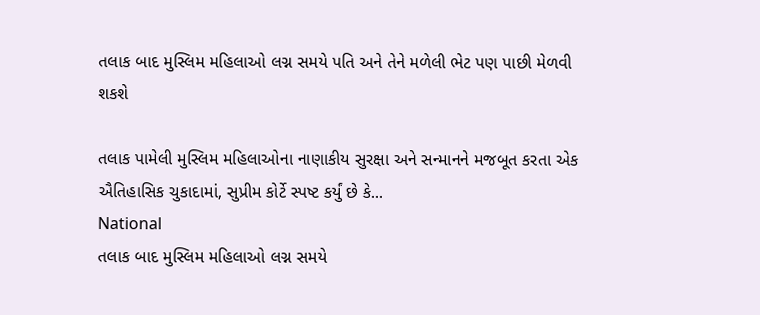તલાક બાદ મુસ્લિમ મહિલાઓ લગ્ન સમયે પતિ અને તેને મળેલી ભેટ પણ પાછી મેળવી શકશે

તલાક પામેલી મુસ્લિમ મહિલાઓના નાણાકીય સુરક્ષા અને સન્માનને મજબૂત કરતા એક ઐતિહાસિક ચુકાદામાં, સુપ્રીમ કોર્ટે સ્પષ્ટ કર્યું છે કે...
National
તલાક બાદ મુસ્લિમ મહિલાઓ લગ્ન સમયે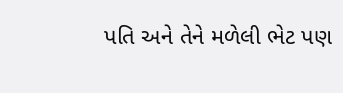પતિ અને તેને મળેલી ભેટ પણ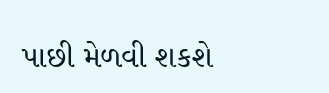પાછી મેળવી શકશે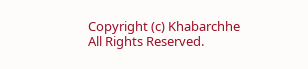Copyright (c) Khabarchhe All Rights Reserved.